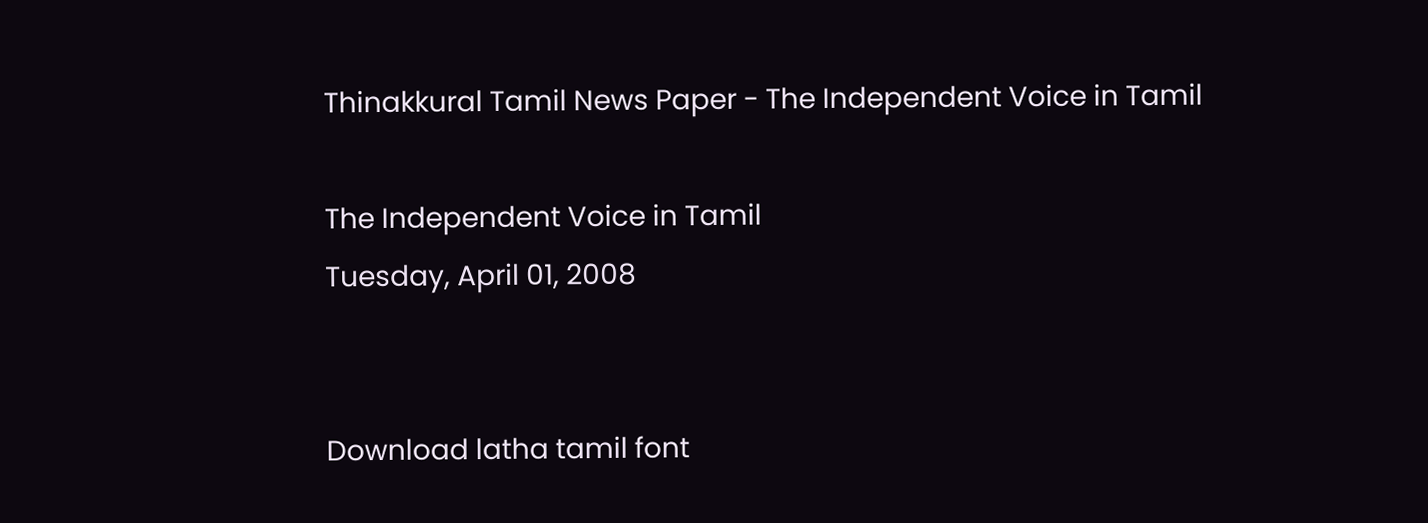Thinakkural Tamil News Paper - The Independent Voice in Tamil

The Independent Voice in Tamil
Tuesday, April 01, 2008


Download latha tamil font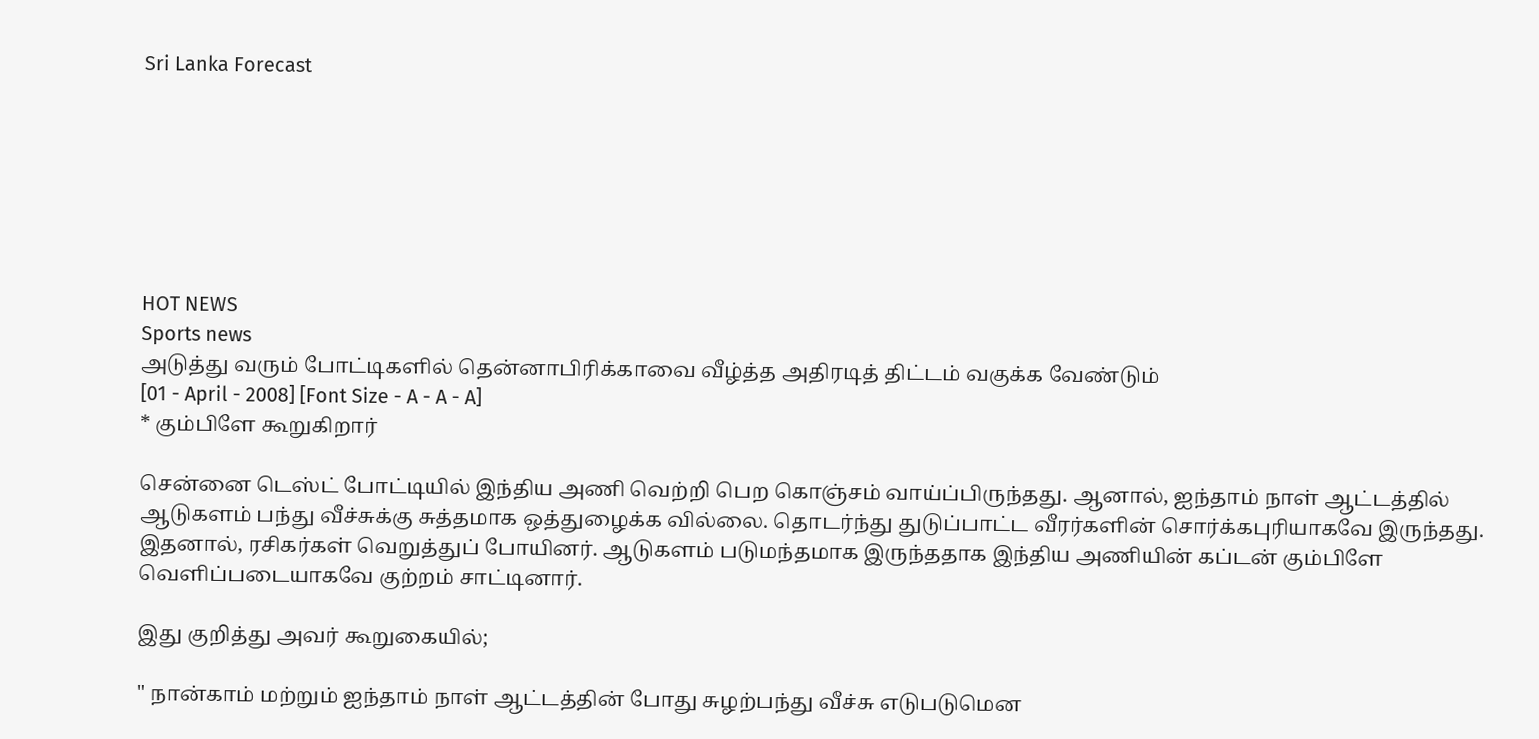Sri Lanka Forecast







HOT NEWS
Sports news
அடுத்து வரும் போட்டிகளில் தென்னாபிரிக்காவை வீழ்த்த அதிரடித் திட்டம் வகுக்க வேண்டும்
[01 - April - 2008] [Font Size - A - A - A]
* கும்பிளே கூறுகிறார்

சென்னை டெஸ்ட் போட்டியில் இந்திய அணி வெற்றி பெற கொஞ்சம் வாய்ப்பிருந்தது. ஆனால், ஐந்தாம் நாள் ஆட்டத்தில் ஆடுகளம் பந்து வீச்சுக்கு சுத்தமாக ஒத்துழைக்க வில்லை. தொடர்ந்து துடுப்பாட்ட வீரர்களின் சொர்க்கபுரியாகவே இருந்தது. இதனால், ரசிகர்கள் வெறுத்துப் போயினர். ஆடுகளம் படுமந்தமாக இருந்ததாக இந்திய அணியின் கப்டன் கும்பிளே வெளிப்படையாகவே குற்றம் சாட்டினார்.

இது குறித்து அவர் கூறுகையில்;

" நான்காம் மற்றும் ஐந்தாம் நாள் ஆட்டத்தின் போது சுழற்பந்து வீச்சு எடுபடுமென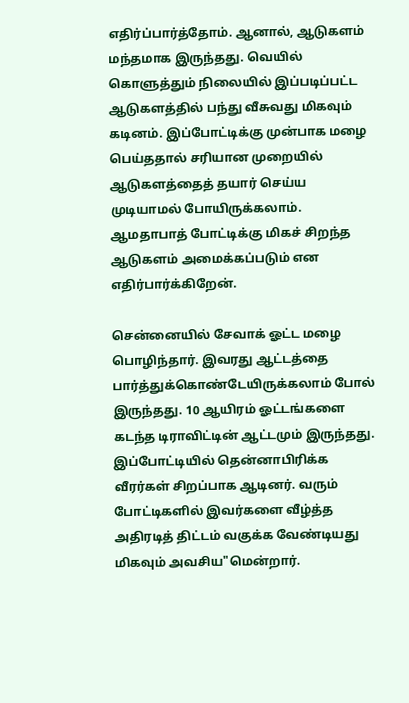எதிர்ப்பார்த்தோம். ஆனால், ஆடுகளம் மந்தமாக இருந்தது. வெயில் கொளுத்தும் நிலையில் இப்படிப்பட்ட ஆடுகளத்தில் பந்து வீசுவது மிகவும் கடினம். இப்போட்டிக்கு முன்பாக மழை பெய்ததால் சரியான முறையில் ஆடுகளத்தைத் தயார் செய்ய முடியாமல் போயிருக்கலாம். ஆமதாபாத் போட்டிக்கு மிகச் சிறந்த ஆடுகளம் அமைக்கப்படும் என எதிர்பார்க்கிறேன்.

சென்னையில் சேவாக் ஓட்ட மழை பொழிந்தார். இவரது ஆட்டத்தை பார்த்துக்கொண்டேயிருக்கலாம் போல் இருந்தது. 10 ஆயிரம் ஓட்டங்களை கடந்த டிராவிட்டின் ஆட்டமும் இருந்தது. இப்போட்டியில் தென்னாபிரிக்க வீரர்கள் சிறப்பாக ஆடினர். வரும் போட்டிகளில் இவர்களை வீழ்த்த அதிரடித் திட்டம் வகுக்க வேண்டியது மிகவும் அவசிய"மென்றார்.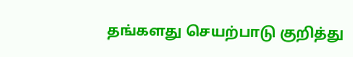தங்களது செயற்பாடு குறித்து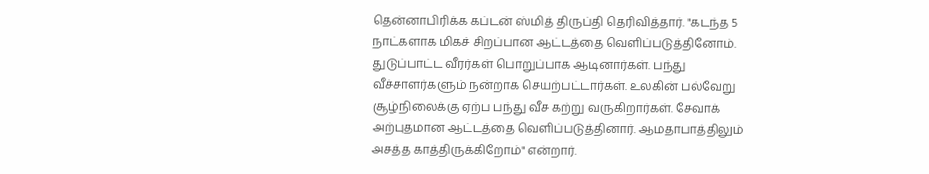தென்னாபிரிக்க கப்டன் ஸ்மித் திருப்தி தெரிவித்தார். "கடந்த 5 நாட்களாக மிகச் சிறப்பான ஆட்டத்தை வெளிப்படுத்தினோம். துடுப்பாட்ட வீரர்கள் பொறுப்பாக ஆடினார்கள். பந்து வீச்சாளர்களும் நன்றாக செயற்பட்டார்கள். உலகின் பல்வேறு சூழ்நிலைக்கு ஏற்ப பந்து வீச கற்று வருகிறார்கள். சேவாக் அற்புதமான ஆட்டத்தை வெளிப்படுத்தினார். ஆமதாபாத்திலும் அசத்த காத்திருக்கிறோம்" என்றார்.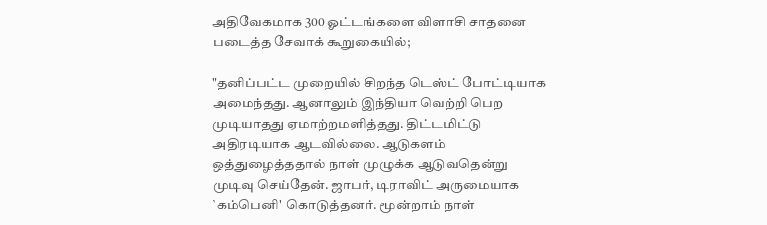அதிவேகமாக 300 ஓட்டங்களை விளாசி சாதனை படைத்த சேவாக் கூறுகையில்;

"தனிப்பட்ட முறையில் சிறந்த டெஸ்ட் போட்டியாக அமைந்தது. ஆனாலும் இந்தியா வெற்றி பெற முடியாதது ஏமாற்றமளித்தது. திட்டமிட்டு அதிரடியாக ஆடவில்லை. ஆடுகளம் ஒத்துழைத்ததால் நாள் முழுக்க ஆடுவதென்று முடிவு செய்தேன். ஜாபர், டிராவிட் அருமையாக `கம்பெனி' கொடுத்தனர். மூன்றாம் நாள்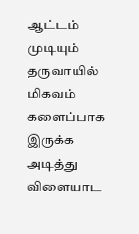ஆட்டம் முடியும் தருவாயில் மிகவம் களைப்பாக இருக்க அடித்து விளையாட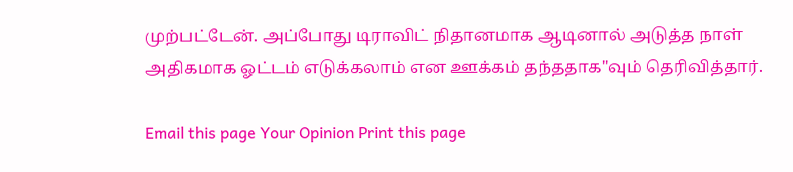முற்பட்டேன். அப்போது டிராவிட் நிதானமாக ஆடினால் அடுத்த நாள் அதிகமாக ஓட்டம் எடுக்கலாம் என ஊக்கம் தந்ததாக"வும் தெரிவித்தார்.

Email this page Your Opinion Print this page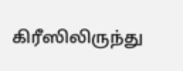கிரீஸிலிருந்து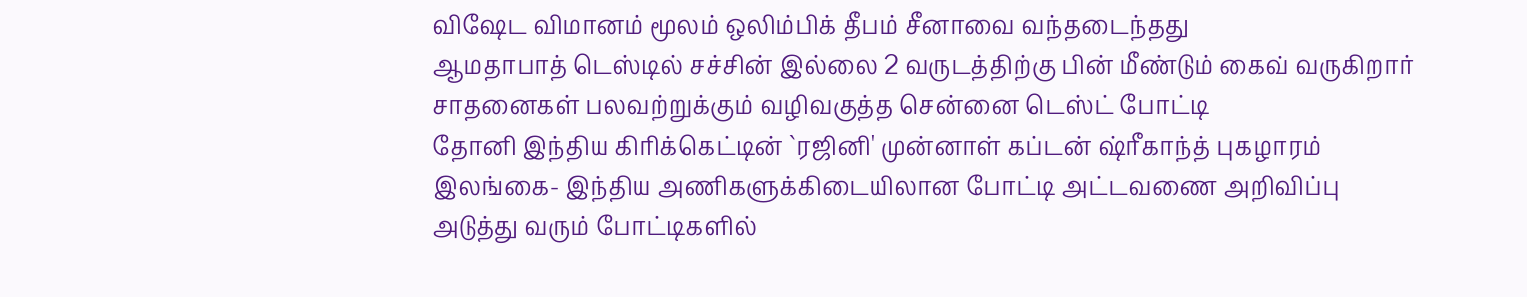விஷேட விமானம் மூலம் ஒலிம்பிக் தீபம் சீனாவை வந்தடைந்தது
ஆமதாபாத் டெஸ்டில் சச்சின் இல்லை 2 வருடத்திற்கு பின் மீண்டும் கைவ் வருகிறார்
சாதனைகள் பலவற்றுக்கும் வழிவகுத்த சென்னை டெஸ்ட் போட்டி
தோனி இந்திய கிரிக்கெட்டின் `ரஜினி' முன்னாள் கப்டன் ஷ்ரீகாந்த் புகழாரம்
இலங்கை- இந்திய அணிகளுக்கிடையிலான போட்டி அட்டவணை அறிவிப்பு
அடுத்து வரும் போட்டிகளில்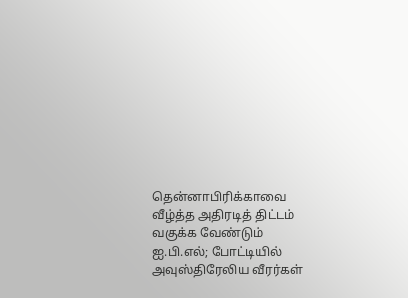தென்னாபிரிக்காவை வீழ்த்த அதிரடித் திட்டம் வகுக்க வேண்டும்
ஐ.பி.எல்; போட்டியில் அவுஸ்திரேலிய வீரர்கள்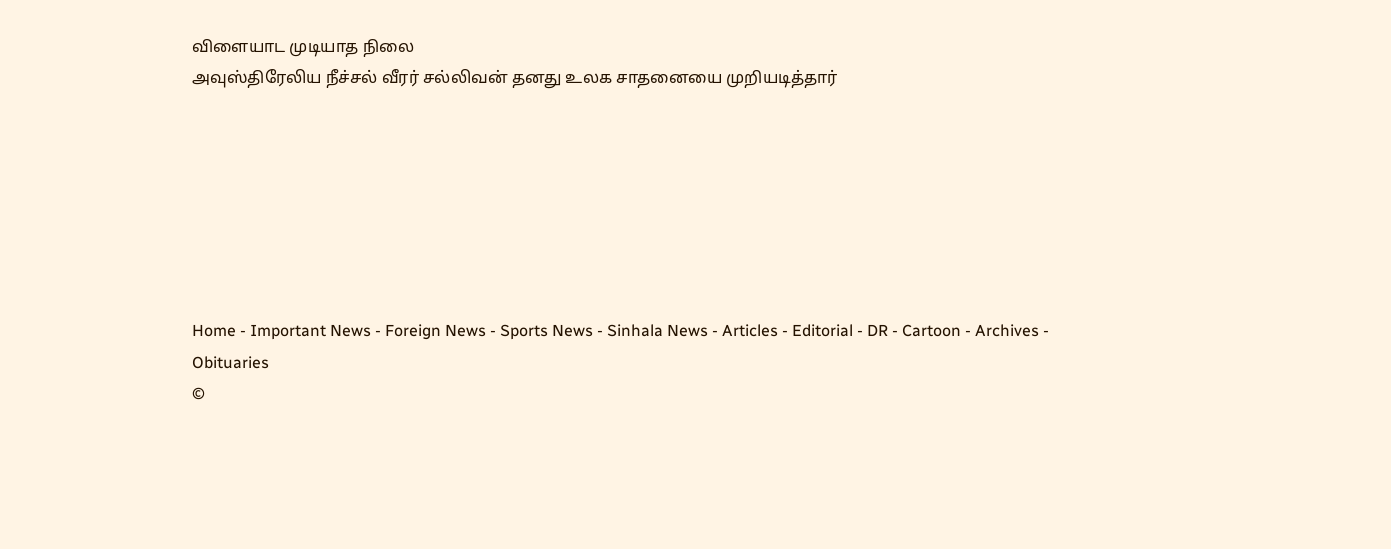விளையாட முடியாத நிலை
அவுஸ்திரேலிய நீச்சல் வீரர் சல்லிவன் தனது உலக சாதனையை முறியடித்தார்







Home - Important News - Foreign News - Sports News - Sinhala News - Articles - Editorial - DR - Cartoon - Archives - Obituaries
©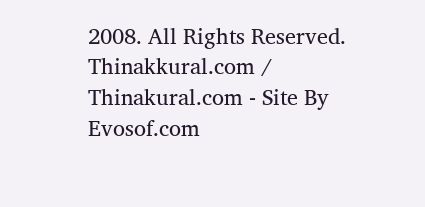2008. All Rights Reserved. Thinakkural.com / Thinakural.com - Site By Evosof.com